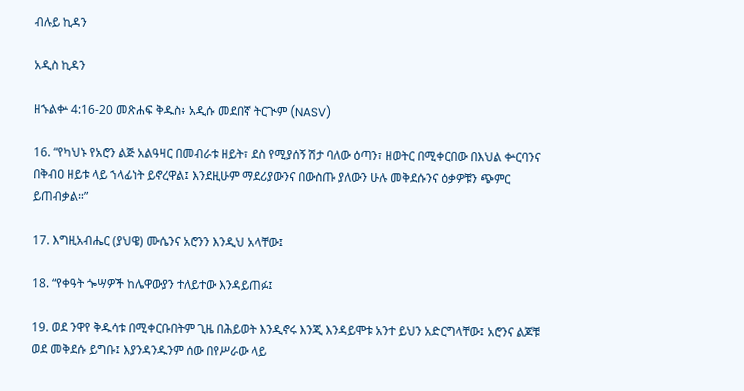ብሉይ ኪዳን

አዲስ ኪዳን

ዘኁልቍ 4:16-20 መጽሐፍ ቅዱስ፥ አዲሱ መደበኛ ትርጒም (NASV)

16. “የካህኑ የአሮን ልጅ አልዓዛር በመብራቱ ዘይት፣ ደስ የሚያሰኝ ሽታ ባለው ዕጣን፣ ዘወትር በሚቀርበው በእህል ቍርባንና በቅብዐ ዘይቱ ላይ ኀላፊነት ይኖረዋል፤ እንደዚሁም ማደሪያውንና በውስጡ ያለውን ሁሉ መቅደሱንና ዕቃዎቹን ጭምር ይጠብቃል።”

17. እግዚአብሔር (ያህዌ) ሙሴንና አሮንን እንዲህ አላቸው፤

18. “የቀዓት ጐሣዎች ከሌዋውያን ተለይተው እንዳይጠፉ፤

19. ወደ ንዋየ ቅዱሳቱ በሚቀርቡበትም ጊዜ በሕይወት እንዲኖሩ እንጂ እንዳይሞቱ አንተ ይህን አድርግላቸው፤ አሮንና ልጆቹ ወደ መቅደሱ ይግቡ፤ እያንዳንዱንም ሰው በየሥራው ላይ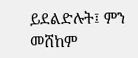ይደልድሉት፤ ምን መሸከም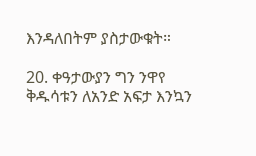እንዳለበትም ያስታውቁት።

20. ቀዓታውያን ግን ንዋየ ቅዱሳቱን ለአንድ አፍታ እንኳን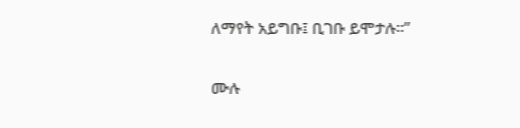ለማየት አይግቡ፤ ቢገቡ ይሞታሉ።”

ሙሉ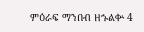ምዕራፍ ማንበብ ዘኁልቍ 4